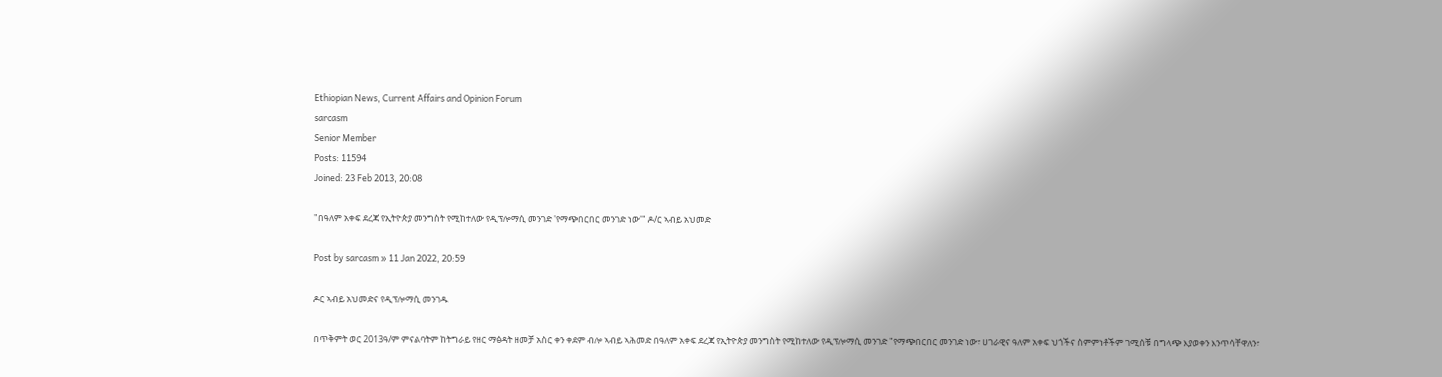Ethiopian News, Current Affairs and Opinion Forum
sarcasm
Senior Member
Posts: 11594
Joined: 23 Feb 2013, 20:08

"በዓለም አቀፍ ደረጃ የኢትዮጵያ መንግስት የሚከተለው የዲፕሎማሲ መንገድ 'የማጭበርበር መንገድ ነው'" ዶ/ር ኣብይ አህመድ

Post by sarcasm » 11 Jan 2022, 20:59

ዶር ኣብይ አህመድና የዲፕሎማሲ መንገዱ

በጥቅምት ወር 2013ዓ/ም ምናልባትም ከትግራይ የዘር ማፅዳት ዘመቻ አስር ቀን ቀደም ብሎ ኣብይ ኣሕመድ በዓለም አቀፍ ደረጃ የኢትዮጵያ መንግስት የሚከተለው የዲፕሎማሲ መንገድ "የማጭበርበር መንገድ ነው፣ ሀገራዊና ዓለም አቀፍ ህጎችና ስምምነቶችም ገሚሰቹ በግላጭ እያወቀን እንጥሳቸዋለን፣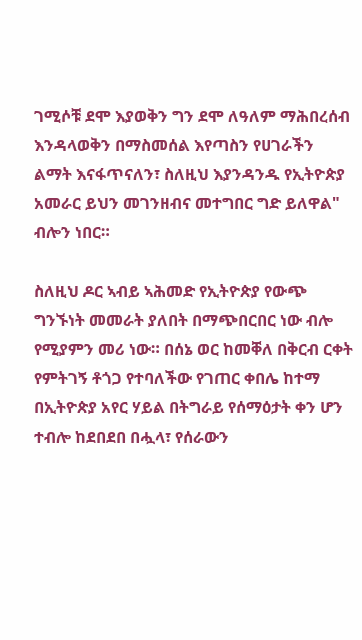ገሚሶቹ ደሞ እያወቅን ግን ደሞ ለዓለም ማሕበረሰብ እንዳላወቅን በማስመሰል እየጣስን የሀገራችን ልማት እናፋጥናለን፣ ስለዚህ እያንዳንዱ የኢትዮጵያ አመራር ይህን መገንዘብና መተግበር ግድ ይለዋል" ብሎን ነበር።

ስለዚህ ዶር ኣብይ ኣሕመድ የኢትዮጵያ የውጭ ግንኙነት መመራት ያለበት በማጭበርበር ነው ብሎ የሚያምን መሪ ነው። በሰኔ ወር ከመቐለ በቅርብ ርቀት የምትገኝ ቶጎጋ የተባለችው የገጠር ቀበሌ ከተማ በኢትዮጵያ አየር ሃይል በትግራይ የሰማዕታት ቀን ሆን ተብሎ ከደበደበ በሗላ፣ የሰራውን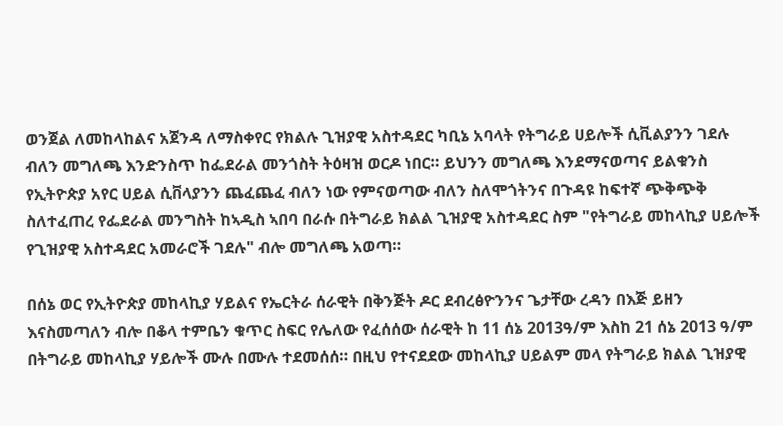ወንጀል ለመከላከልና አጀንዳ ለማስቀየር የክልሉ ጊዝያዊ አስተዳደር ካቢኔ አባላት የትግራይ ሀይሎች ሲቪልያንን ገደሉ ብለን መግለጫ እንድንስጥ ከፌደራል መንጎስት ትዕዛዝ ወርዶ ነበር። ይህንን መግለጫ እንደማናወጣና ይልቁንስ የኢትዮጵያ አየር ሀይል ሲቨላያንን ጨፈጨፈ ብለን ነው የምናወጣው ብለን ስለሞጎትንና በጉዳዩ ከፍተኛ ጭቅጭቅ ስለተፈጠረ የፌደራል መንግስት ከኣዲስ ኣበባ በራሱ በትግራይ ክልል ጊዝያዊ አስተዳደር ስም "የትግራይ መከላኪያ ሀይሎች የጊዝያዊ አስተዳደር አመራሮች ገደሉ" ብሎ መግለጫ አወጣ።

በሰኔ ወር የኢትዮጵያ መከላኪያ ሃይልና የኤርትራ ሰራዊት በቅንጅት ዶር ደብረፅዮንንና ጌታቸው ረዳን በእጅ ይዘን እናስመጣለን ብሎ በቆላ ተምቤን ቁጥር ስፍር የሌለው የፈሰሰው ሰራዊት ከ 11 ሰኔ 2013ዓ/ም እስከ 21 ሰኔ 2013 ዓ/ም በትግራይ መከላኪያ ሃይሎች ሙሉ በሙሉ ተደመሰሰ። በዚህ የተናደደው መከላኪያ ሀይልም መላ የትግራይ ክልል ጊዝያዊ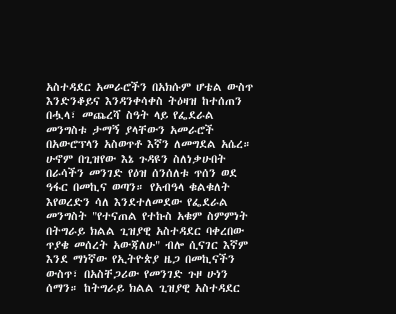አስተዳደር አመራሮችን በአክሱም ሆቴል ውስጥ እንድንቆይና እንዳንቀሳቀስ ትዕዛዝ ከተሰጠን በሗላ፣ መጨረሻ ስዓት ላይ የፌደራል መንግስቱ ታማኝ ያላቸውን አመራሮች በአውሮፕላን አስወጥቶ እኛን ለመግደል አሴረ። ሁኖም በጊዝየው እኔ ጉዳዩን ስለነቃሁበት በራሳችን መንገድ የዕዝ ሰንሰለቱ ጥሰን ወደ ዓፋር በመኪና ወጣን። የአብዓላ ቁልቁለት እየወረድን ሳለ እንደተለመደው የፌደራል መንግስት "የተናጠል የተኩስ አቁም ስምምነት በትግራይ ክልል ጊዝያዊ አስተዳደር ባቀረበው ጥያቄ መሰረት አውጃለሁ" ብሎ ሲናገር እኛም እንደ ማነኛው የኢትዮጵያ ዜጋ በመኪናችን ውስጥ፣ በአስቸጋሪው የመንገድ ጉዞ ሁነን ሰማን። ከትግራይ ክልል ጊዝያዊ አስተዳደር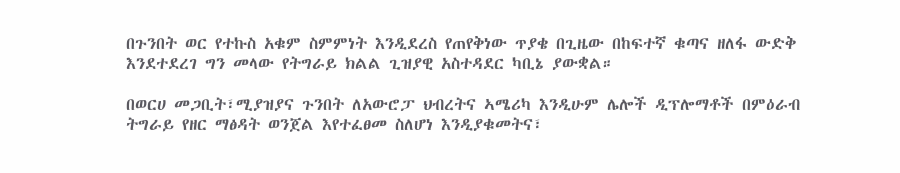በጉንበት ወር የተኩስ አቁም ስምምነት እንዲደረስ የጠየቅነው ጥያቄ በጊዜው በከፍተኛ ቁጣና ዘለፋ ውድቅ እንደተደረገ ግን መላው የትግራይ ክልል ጊዝያዊ አስተዳደር ካቢኔ ያውቋል።

በወርሀ መጋቢት፣ሚያዝያና ጉንበት ለአውሮፓ ህብረትና ኣሜሪካ እንዲሁም ሌሎች ዲፕሎማቶች በምዕራብ ትግራይ የዘር ማፅዳት ወንጀል እየተፈፀመ ስለሆነ እንዲያቁመትና፣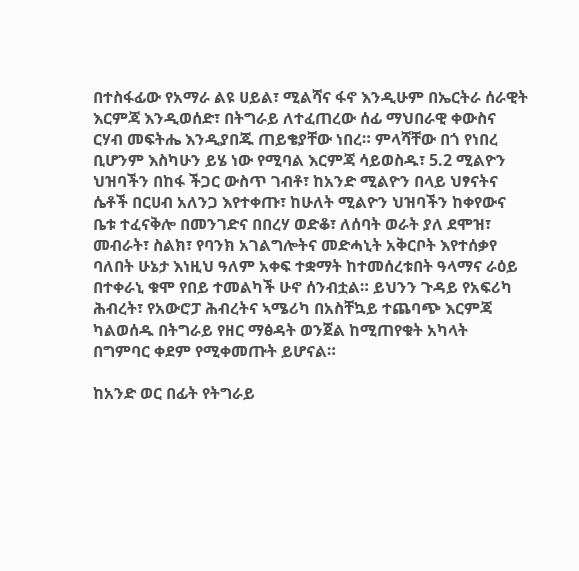በተስፋፊው የአማራ ልዩ ሀይል፣ ሚልሻና ፋኖ እንዲሁም በኤርትራ ሰራዊት እርምጃ እንዲወሰድ፣ በትግራይ ለተፈጠረው ሰፊ ማህበራዊ ቀውስና ርሃብ መፍትሔ እንዲያበጁ ጠይቄያቸው ነበረ። ምላሻቸው በጎ የነበረ ቢሆንም እስካሁን ይሄ ነው የሚባል እርምጃ ሳይወስዱ፣ 5.2 ሚልዮን ህዝባችን በከፋ ችጋር ውስጥ ገብቶ፣ ከአንድ ሚልዮን በላይ ህፃናትና ሴቶች በርሀብ አለንጋ እየተቀጡ፣ ከሁለት ሚልዮን ህዝባችን ከቀየውና ቤቱ ተፈናቅሎ በመንገድና በበረሃ ወድቆ፣ ለሰባት ወራት ያለ ደሞዝ፣ መብራት፣ ስልክ፣ የባንክ አገልግሎትና መድሓኒት አቅርቦት እየተሰቃየ ባለበት ሁኔታ እነዚህ ዓለም አቀፍ ተቋማት ከተመሰረቱበት ዓላማና ራዕይ በተቀራኒ ቁሞ የበይ ተመልካች ሁኖ ሰንብቷል። ይህንን ጉዳይ የአፍሪካ ሕብረት፣ የአውሮፓ ሕብረትና ኣሜሪካ በአስቸኳይ ተጨባጭ እርምጃ ካልወሰዱ በትግራይ የዘር ማፅዳት ወንጀል ከሚጠየቁት አካላት በግምባር ቀደም የሚቀመጡት ይሆናል።

ከአንድ ወር በፊት የትግራይ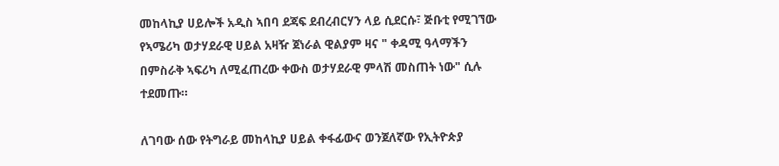መከላኪያ ሀይሎች አዲስ ኣበባ ደጃፍ ደብረብርሃን ላይ ሲደርሱ፣ ጅቡቲ የሚገኘው የኣሜሪካ ወታሃደራዊ ሀይል አዛዥ ጀነራል ዊልያም ዛና " ቀዳሚ ዓላማችን በምስራቅ ኣፍሪካ ለሚፈጠረው ቀውስ ወታሃደራዊ ምላሽ መስጠት ነው" ሲሉ ተደመጡ።

ለገባው ሰው የትግራይ መከላኪያ ሀይል ቀፋፊውና ወንጀለኛው የኢትዮጵያ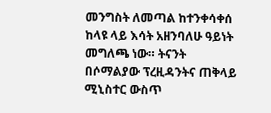መንግስት ለመጣል ከተንቀሳቀሰ ከላዩ ላይ እሳት አዘንባለሁ ዓይነት መግለጫ ነው። ትናንት በሶማልያው ፕረዚዳንትና ጠቅላይ ሚኒስተር ውስጥ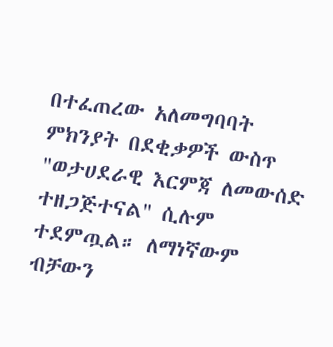በተፈጠረው አለመግባባት ምክንያት በደቂቃዎች ውስጥ "ወታሀደራዊ እርምጃ ለመውሰድ ተዘጋጅተናል" ሲሉም ተደምጧል። ለማነኛውም ብቻውን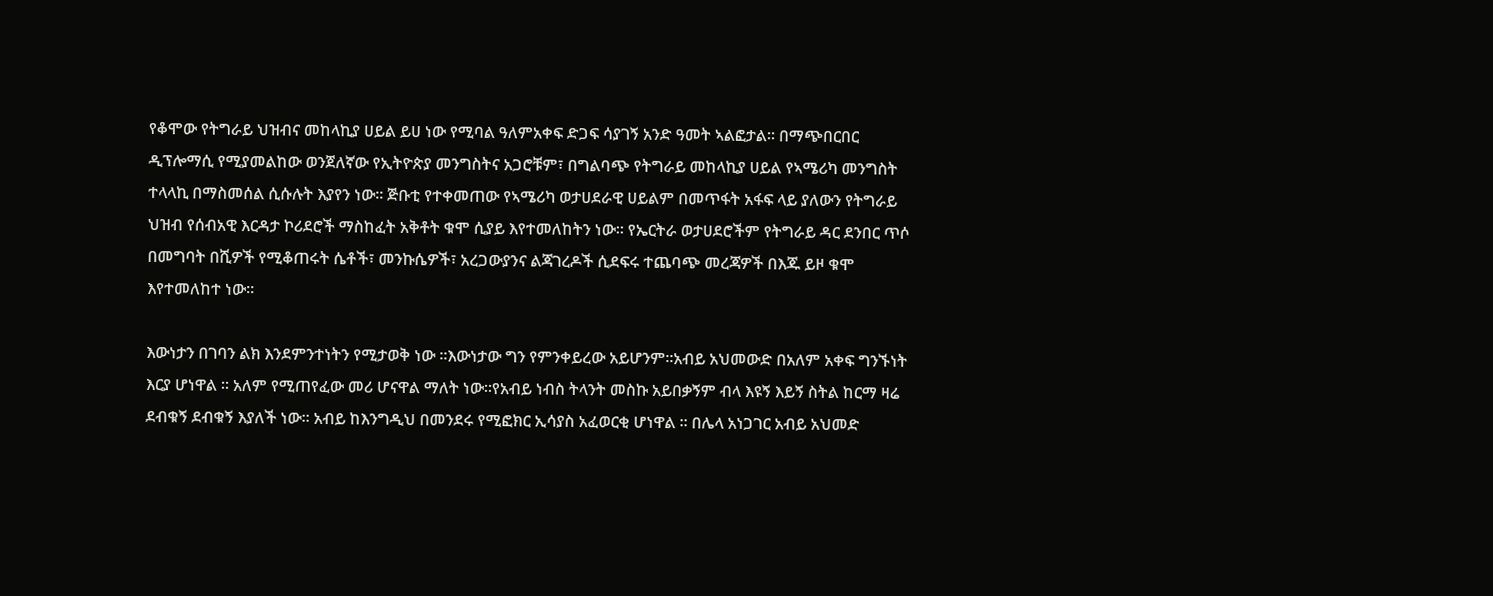የቆሞው የትግራይ ህዝብና መከላኪያ ሀይል ይሀ ነው የሚባል ዓለምአቀፍ ድጋፍ ሳያገኝ አንድ ዓመት ኣልፎታል። በማጭበርበር ዲፕሎማሲ የሚያመልከው ወንጀለኛው የኢትዮጵያ መንግስትና አጋሮቹም፣ በግልባጭ የትግራይ መከላኪያ ሀይል የኣሜሪካ መንግስት ተላላኪ በማስመሰል ሲሱሉት እያየን ነው። ጅቡቲ የተቀመጠው የኣሜሪካ ወታሀደራዊ ሀይልም በመጥፋት አፋፍ ላይ ያለውን የትግራይ ህዝብ የሰብአዊ እርዳታ ኮሪደሮች ማስከፈት አቅቶት ቁሞ ሲያይ እየተመለከትን ነው። የኤርትራ ወታሀደሮችም የትግራይ ዳር ደንበር ጥሶ በመግባት በሺዎች የሚቆጠሩት ሴቶች፣ መንኩሴዎች፣ አረጋውያንና ልጃገረዶች ሲደፍሩ ተጨባጭ መረጃዎች በእጁ ይዞ ቁሞ እየተመለከተ ነው።

እውነታን በገባን ልክ እንደምንተነትን የሚታወቅ ነው ፡፡እውነታው ግን የምንቀይረው አይሆንም፡፡አብይ አህመውድ በአለም አቀፍ ግንኙነት እርያ ሆነዋል ፡፡ አለም የሚጠየፈው መሪ ሆናዋል ማለት ነው፡፡የአብይ ነብስ ትላንት መስኩ አይበቃኝም ብላ እዩኝ እይኝ ስትል ከርማ ዛሬ ደብቁኝ ደብቁኝ እያለች ነው፡፡ አብይ ከእንግዲህ በመንደሩ የሚፎክር ኢሳያስ አፈወርቂ ሆነዋል ፡፡ በሌላ አነጋገር አብይ አህመድ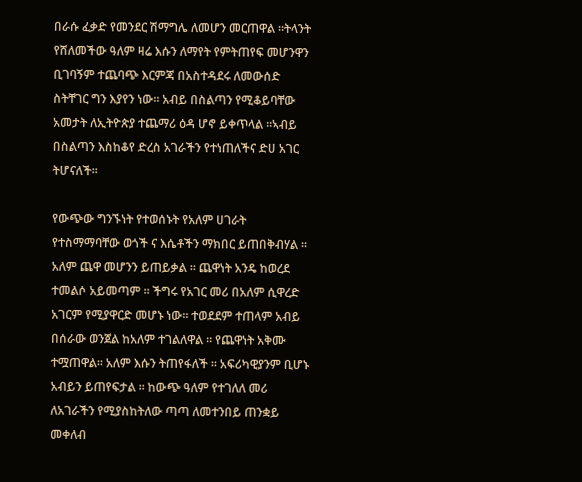በራሱ ፈቃድ የመንደር ሽማግሌ ለመሆን መርጠዋል ፡፡ትላንት የሸለመችው ዓለም ዛሬ እሱን ለማየት የምትጠየፍ መሆንዋን ቢገባኝም ተጨባጭ እርምጃ በአስተዳደሩ ለመውሰድ ስትቸገር ግን እያየን ነው፡፡ አብይ በስልጣን የሚቆይባቸው አመታት ለኢትዮጵያ ተጨማሪ ዕዳ ሆኖ ይቀጥላል ፡፡ኣብይ በስልጣን እስከቆየ ድረስ አገራችን የተነጠለችና ድሀ አገር ትሆናለች፡፡

የውጭው ግንኙነት የተወሰኑት የአለም ሀገራት የተስማማባቸው ወጎች ና እሴቶችን ማክበር ይጠበቅብሃል ፡፡ አለም ጨዋ መሆንን ይጠይቃል ፡፡ ጨዋነት አንዴ ከወረደ ተመልሶ አይመጣም ፡፡ ችግሩ የአገር መሪ በአለም ሲዋረድ አገርም የሚያዋርድ መሆኑ ነው፡፡ ተወደደም ተጠላም አብይ በሰራው ወንጀል ከአለም ተገልለዋል ፡፡ የጨዋነት አቅሙ ተሟጠዋል፡፡ አለም እሱን ትጠየፋለች ፡፡ አፍሪካዊያንም ቢሆኑ አብይን ይጠየፍታል ፡፡ ከውጭ ዓለም የተገለለ መሪ ለአገራችን የሚያስከትለው ጣጣ ለመተንበይ ጠንቋይ መቀለብ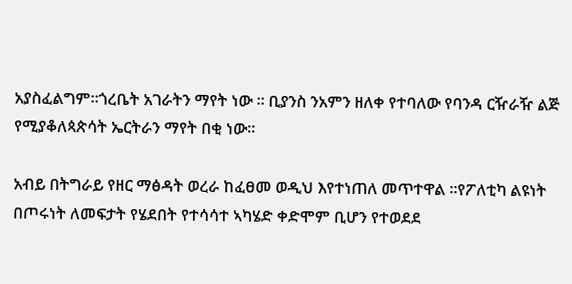አያስፈልግም፡፡ጎረቤት አገራትን ማየት ነው ፡፡ ቢያንስ ንአምን ዘለቀ የተባለው የባንዳ ርዥራዥ ልጅ የሚያቆለጳጵሳት ኤርትራን ማየት በቂ ነው፡፡

አብይ በትግራይ የዘር ማፅዳት ወረራ ከፈፀመ ወዲህ እየተነጠለ መጥተዋል ፡፡የፖለቲካ ልዩነት በጦሩነት ለመፍታት የሄደበት የተሳሳተ ኣካሄድ ቀድሞም ቢሆን የተወደደ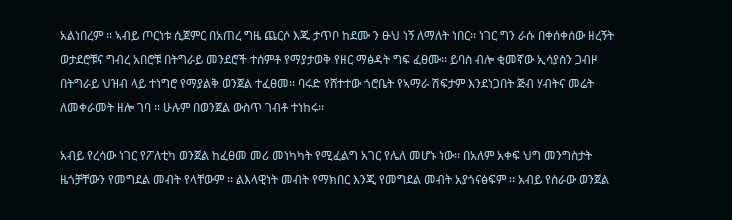አልነበረም ፡፡ ኣብይ ጦርነቱ ሲጀምር በአጠረ ግዜ ጨርሶ እጁ ታጥቦ ከደሙ ን ፁህ ነኝ ለማለት ነበር፡፡ ነገር ግን ራሱ በቀሰቀሰው ዘረኝት ወታደሮቹና ግብረ አበሮቹ በትግራይ መንደሮች ተሰምቶ የማያታወቅ የዘር ማፅዳት ግፍ ፈፀሙ፡፡ ይባስ ብሎ ቂመኛው ኢሳያስን ጋብዞ በትግራይ ህዝብ ላይ ተነግሮ የማያልቅ ወንጀል ተፈፀመ፡፡ ባሩድ የሸተተው ጎሮቤት የኣማራ ሽፍታም እንደነጋበት ጅብ ሃብትና መሬት ለመቀራመት ዘሎ ገባ ፡፡ ሁሉም በወንጀል ውስጥ ገብቶ ተነከሩ፡፡

አብይ የረሳው ነገር የፖለቲካ ወንጀል ከፈፀመ መሪ መነካካት የሚፈልግ አገር የሌለ መሆኑ ነው፡፡ በአለም አቀፍ ህግ መንግስታት ዜጎቻቸውን የመግደል መብት የላቸውም ፡፡ ልእላዊነት መብት የማክበር እንጂ የመግደል መብት አያጎናፅፍም ፡፡ አብይ የሰራው ወንጀል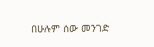በሁሉም ሰው መንገድ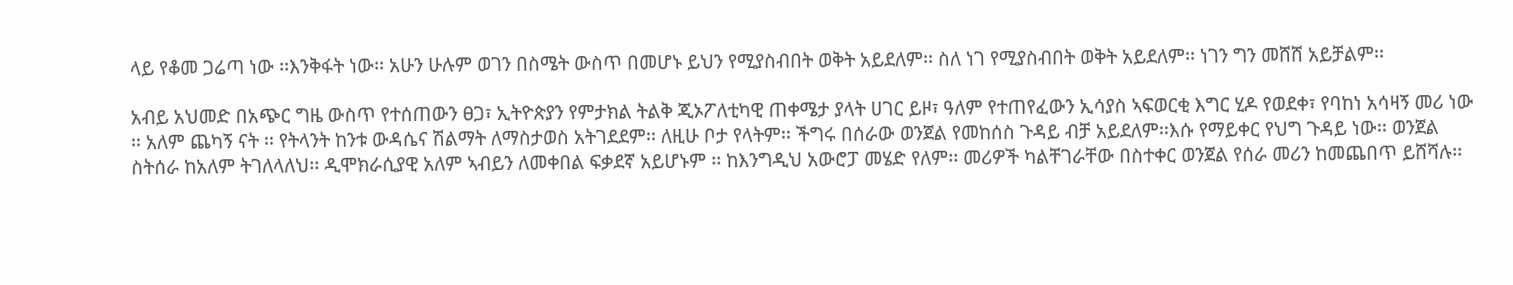ላይ የቆመ ጋሬጣ ነው ፡፡እንቅፋት ነው፡፡ አሁን ሁሉም ወገን በስሜት ውስጥ በመሆኑ ይህን የሚያስብበት ወቅት አይደለም፡፡ ስለ ነገ የሚያስብበት ወቅት አይደለም፡፡ ነገን ግን መሸሸ አይቻልም፡፡

አብይ አህመድ በአጭር ግዜ ውስጥ የተሰጠውን ፀጋ፣ ኢትዮጵያን የምታክል ትልቅ ጂኦፖለቲካዊ ጠቀሜታ ያላት ሀገር ይዞ፣ ዓለም የተጠየፈውን ኢሳያስ ኣፍወርቂ እግር ሂዶ የወደቀ፣ የባከነ አሳዛኝ መሪ ነው ፡፡ አለም ጨካኝ ናት ፡፡ የትላንት ከንቱ ውዳሴና ሽልማት ለማስታወስ አትገደደም፡፡ ለዚሁ ቦታ የላትም፡፡ ችግሩ በሰራው ወንጀል የመከሰስ ጉዳይ ብቻ አይደለም፡፡እሱ የማይቀር የህግ ጉዳይ ነው፡፡ ወንጀል ስትሰራ ከአለም ትገለላለህ፡፡ ዲሞክራሲያዊ አለም ኣብይን ለመቀበል ፍቃደኛ አይሆኑም ፡፡ ከእንግዲህ አውሮፓ መሄድ የለም፡፡ መሪዎች ካልቸገራቸው በስተቀር ወንጀል የሰራ መሪን ከመጨበጥ ይሸሻሉ፡፡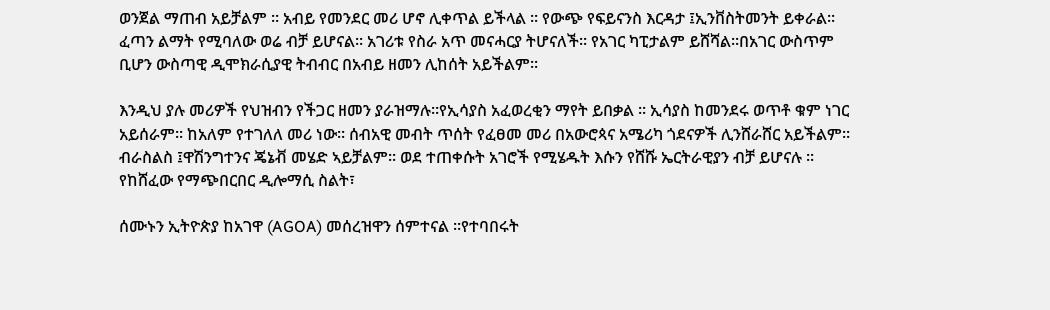ወንጀል ማጠብ አይቻልም ፡፡ አብይ የመንደር መሪ ሆኖ ሊቀጥል ይችላል ፡፡ የውጭ የፍይናንስ እርዳታ ፤ኢንቨስትመንት ይቀራል፡፡ ፈጣን ልማት የሚባለው ወሬ ብቻ ይሆናል፡፡ አገሪቱ የስራ አጥ መናሓርያ ትሆናለች፡፡ የአገር ካፒታልም ይሸሻል፡፡በአገር ውስጥም ቢሆን ውስጣዊ ዲሞክራሲያዊ ትብብር በአብይ ዘመን ሊከሰት አይችልም፡፡

እንዲህ ያሉ መሪዎች የህዝብን የችጋር ዘመን ያራዝማሉ፡፡የኢሳያስ አፈወረቂን ማየት ይበቃል ፡፡ ኢሳያስ ከመንደሩ ወጥቶ ቁም ነገር አይሰራም፡፡ ከአለም የተገለለ መሪ ነው፡፡ ሰብአዊ መብት ጥሰት የፈፀመ መሪ በአውሮጳና አሜሪካ ጎደናዎች ሊንሸራሸር አይችልም፡፡ ብራስልስ ፤ዋሽንግተንና ጄኔቭ መሄድ ኣይቻልም፡፡ ወደ ተጠቀሱት አገሮች የሚሄዱት እሱን የሸሹ ኤርትራዊያን ብቻ ይሆናሉ ፡፡
የከሸፈው የማጭበርበር ዲሎማሲ ስልት፣

ሰሙኑን ኢትዮጵያ ከአገዋ (AGOA) መሰረዝዋን ሰምተናል ፡፡የተባበሩት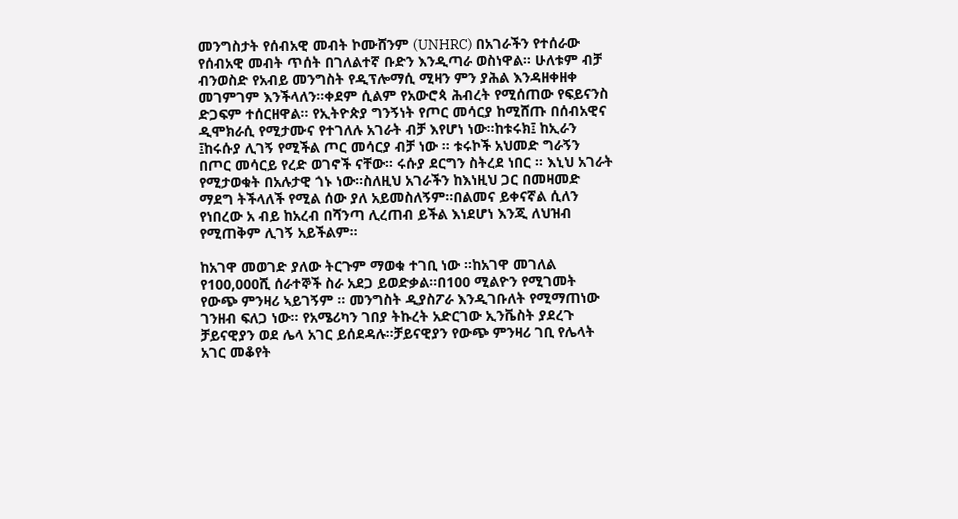መንግስታት የሰብአዊ መብት ኮሙሸንም (UNHRC) በአገራችን የተሰራው የሰብአዊ መብት ጥሰት በገለልተኛ ቡድን እንዲጣራ ወስነዋል፡፡ ሁለቱም ብቻ ብንወስድ የአብይ መንግስት የዲፕሎማሲ ሚዛን ምን ያሕል እንዳዘቀዘቀ መገምገም እንችላለን፡፡ቀደም ሲልም የአውሮጳ ሕብረት የሚሰጠው የፍይናንስ ድጋፍም ተሰርዘዋል፡፡ የኢትዮጵያ ግንኝነት የጦር መሳርያ ከሚሸጡ በሰብአዊና ዲሞክራሲ የሚታሙና የተገለሉ አገራት ብቻ እየሆነ ነው፡፡ከቱሩክ፤ ከኢራን ፤ከሩሱያ ሊገኝ የሚችል ጦር መሳርያ ብቻ ነው ፡፡ ቱሩኮች አህመድ ግራኝን በጦር መሳርይ የረድ ወገኖች ናቸው፡፡ ሩሱያ ደርግን ስትረደ ነበር ፡፡ እኒህ አገራት የሚታወቁት በአሉታዊ ጎኑ ነው፡፡ስለዚህ አገራችን ከእነዚህ ጋር በመዛመድ ማደግ ትችላለች የሚል ሰው ያለ አይመስለኝም፡፡በልመና ይቀናኛል ሲለን የነበረው አ ብይ ከአረብ በሻንጣ ሊረጠብ ይችል እነደሆነ እንጂ ለህዝብ የሚጠቅም ሊገኝ አይችልም፡፡

ከአገዋ መወገድ ያለው ትርጉም ማወቁ ተገቢ ነው ፡፡ከአገዋ መገለል የ100,000ሺ ሰራተኞች ስራ አደጋ ይወድቃል፡፡በ100 ሚልዮን የሚገመት የውጭ ምንዛሪ ኣይገኝም ፡፡ መንግስት ዲያስፖራ እንዲገቡለት የሚማጠነው ገንዘብ ፍለጋ ነው፡፡ የአሜሪካን ገበያ ትኩረት አድርገው ኢንቬስት ያደረጉ ቻይናዊያን ወደ ሌላ አገር ይሰደዳሉ፡፡ቻይናዊያን የውጭ ምንዛሪ ገቢ የሌላት አገር መቆየት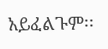አይፈልጉም፡፡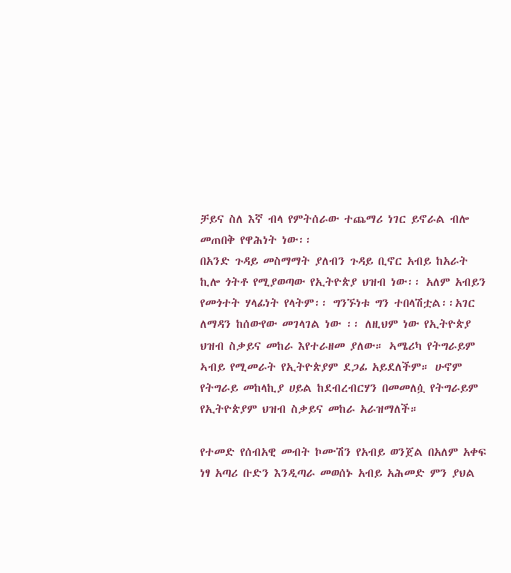ቻይና ስለ እኛ ብላ የምትሰራው ተጨማሪ ነገር ይኖራል ብሎ መጠበቅ የዋሕነት ነው፡፡
በአንድ ጉዳይ መስማማት ያለብን ጉዳይ ቢኖር አብይ ከአራት ኪሎ ጎትቶ የሚያወጣው የኢትዮጵያ ህዝብ ነው፡፡ አለም አብይን የመጎተት ሃላፊነት የላትም፡፡ ግንኙነቱ ግን ተበላሽቷል፡፡አገር ለማዳን ከሰውየው መገላገል ነው ፡፡ ለዚህም ነው የኢትዮጵያ ህዝብ ስቃይና መከራ እየተራዘመ ያለው። ኣሜሪካ የትግራይም ኣብይ የሚመራት የኢትዮጵያም ደጋፊ አይደለችም። ሁኖም የትግራይ መከላኪያ ሀይል ከደብረብርሃን በመመለሷ የትግራይም የኢትዮጵያም ህዝብ ስቃይና መከራ አራዝማለች።

የተመድ የሰብአዊ መብት ኮሙሽን የአብይ ወንጀል በአለም አቀፍ ነፃ አጣሪ ቡድን እንዲጣራ መወሰኑ አብይ አሕመድ ምን ያህል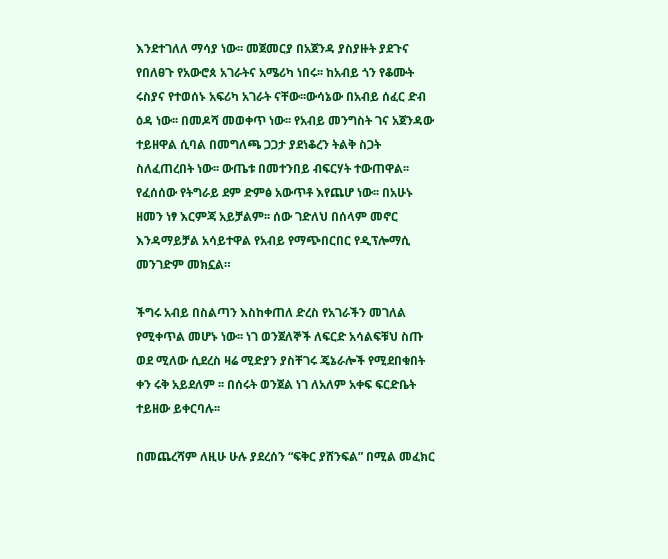እንደተገለለ ማሳያ ነው፡፡ መጀመርያ በአጀንዳ ያስያዙት ያደጉና የበለፀጉ የአውሮጰ አገራትና አሜሪካ ነበሩ፡፡ ከአብይ ጎን የቆሙት ሩስያና የተወሰኑ አፍሪካ አገራት ናቸው፡፡ውሳኔው በአብይ ሰፈር ድብ ዕዳ ነው፡፡ በመዶሻ መወቀጥ ነው፡፡ የአብይ መንግስት ገና አጀንዳው ተይዘዋል ሲባል በመግለጫ ጋጋታ ያደነቆረን ትልቅ ስጋት ስለፈጠረበት ነው፡፡ ውጤቱ በመተንበይ ብፍርሃት ተውጠዋል፡፡ የፈሰሰው የትግራይ ደም ድምፅ አውጥቶ እየጨሆ ነው፡፡ በአሁኑ ዘመን ነፃ እርምጃ አይቻልም፡፡ ሰው ገድለህ በሰላም መኖር እንዳማይቻል አሳይተዋል የአብይ የማጭበርበር የዲፕሎማሲ መንገድም መክኗል።

ችግሩ አብይ በስልጣን እስከቀጠለ ድረስ የአገራችን መገለል የሚቀጥል መሆኑ ነው፡፡ ነገ ወንጀለኞች ለፍርድ አሳልፍቹህ ስጡ ወደ ሚለው ሲደረስ ዛሬ ሚድያን ያስቸገሩ ጄኔራሎች የሚደበቁበት ቀን ሩቅ አይደለም ፡፡ በሰሩት ወንጀል ነገ ለአለም አቀፍ ፍርድቤት ተይዘው ይቀርባሉ፡፡

በመጨረሻም ለዚሁ ሁሉ ያደረሰን “ፍቅር ያሸንፍል” በሚል መፈክር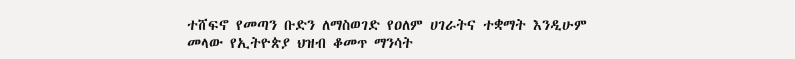ተሸፍኖ የመጣን ቡድን ለማስወገድ የዐለም ሀገራትና ተቋማት እንዲሁም መላው የኢትዮጵያ ህዝብ ቆመጥ ማንሳት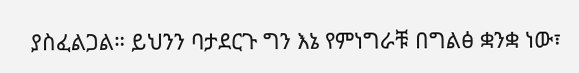ያስፈልጋል። ይህንን ባታደርጉ ግን እኔ የምነግራቹ በግልፅ ቋንቋ ነው፣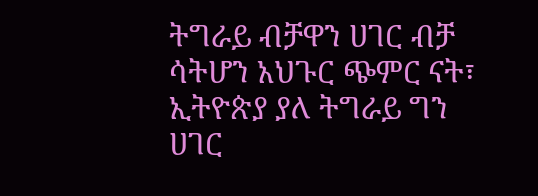ትግራይ ብቻዋን ሀገር ብቻ ሳትሆን አህጉር ጭምር ናት፣ ኢትዮጵያ ያለ ትግራይ ግን ሀገር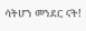ሳትሆን መንደር ናት!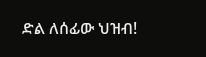ድል ለሰፊው ህዝብ!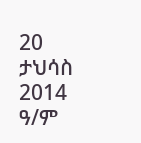20 ታህሳስ 2014 ዓ/ም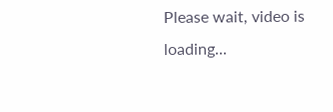Please wait, video is loading...